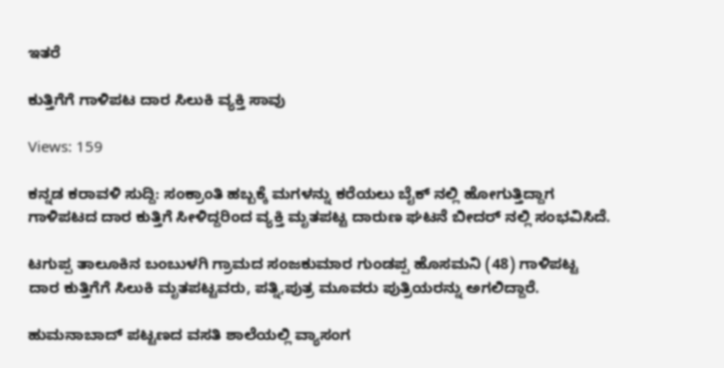ಇತರೆ

ಕುತ್ತಿಗೆಗೆ ಗಾಳಿಪಟ ದಾರ ಸಿಲುಕಿ ವ್ಯಕ್ತಿ ಸಾವು

Views: 159

ಕನ್ನಡ ಕರಾವಳಿ ಸುದ್ದಿ: ಸಂಕ್ರಾಂತಿ ಹಬ್ಬಕ್ಕೆ ಮಗಳನ್ನು ಕರೆಯಲು ಬೈಕ್ ನಲ್ಲಿ ಹೋಗುತ್ತಿದ್ದಾಗ ಗಾಳಿಪಟದ ದಾರ ಕುತ್ತಿಗೆ ಸೀಳಿದ್ದರಿಂದ ವ್ಯಕ್ತಿ ಮೃತಪಟ್ಟ ದಾರುಣ ಘಟನೆ ಬೀದರ್ ನಲ್ಲಿ ಸಂಭವಿಸಿದೆ.

ಟಗುಪ್ಪ ತಾಲೂಕಿನ ಬಂಬುಳಗಿ ಗ್ರಾಮದ ಸಂಜಕುಮಾರ ಗುಂಡಪ್ಪ ಹೊಸಮನಿ (48) ಗಾಳಿಪಟ್ಟ ದಾರ ಕುತ್ತಿಗೆಗೆ ಸಿಲುಕಿ ಮೃತಪಟ್ಟವರು, ಪತ್ನಿ,ಪುತ್ರ ಮೂವರು ಪುತ್ರಿಯರನ್ನು ಅಗಲಿದ್ದಾರೆ.

ಹುಮನಾಬಾದ್‌ ಪಟ್ಟಣದ ವಸತಿ ಶಾಲೆಯಲ್ಲಿ ವ್ಯಾಸಂಗ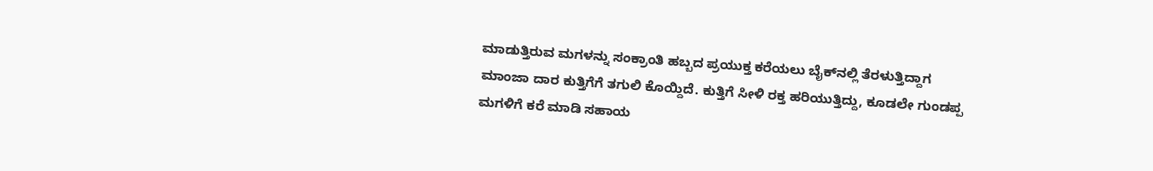ಮಾಡುತ್ತಿರುವ ಮಗಳನ್ನು ಸಂಕ್ರಾಂತಿ ಹಬ್ಬದ ಪ್ರಯುಕ್ತ ಕರೆಯಲು ಬೈಕ್‌ನಲ್ಲಿ ತೆರಳುತ್ತಿದ್ದಾಗ ಮಾಂಜಾ ದಾರ ಕುತ್ತಿಗೆಗೆ ತಗುಲಿ ಕೊಯ್ದಿದೆ. ಕುತ್ತಿಗೆ ಸೀಳಿ ರಕ್ತ ಹರಿಯುತ್ತಿದ್ದು, ಕೂಡಲೇ ಗುಂಡಪ್ಪ ಮಗಳಿಗೆ ಕರೆ ಮಾಡಿ ಸಹಾಯ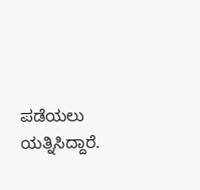ಪಡೆಯಲು ಯತ್ನಿಸಿದ್ದಾರೆ.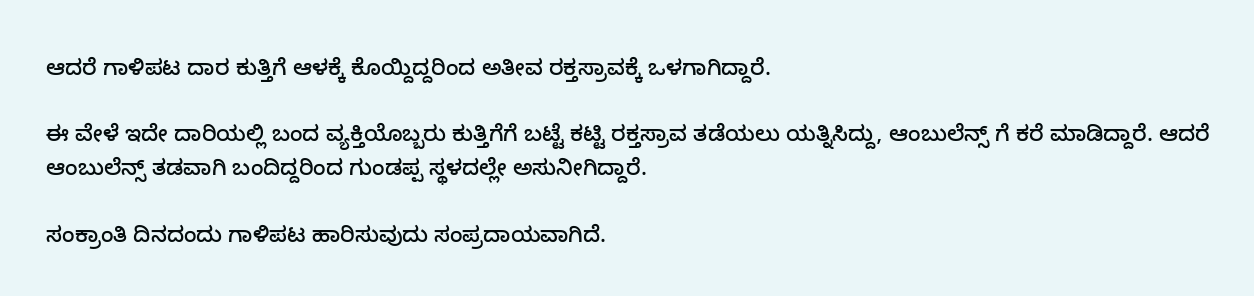ಆದರೆ ಗಾಳಿಪಟ ದಾರ ಕುತ್ತಿಗೆ ಆಳಕ್ಕೆ ಕೊಯ್ದಿದ್ದರಿಂದ ಅತೀವ ರಕ್ತಸ್ರಾವಕ್ಕೆ ಒಳಗಾಗಿದ್ದಾರೆ.

ಈ ವೇಳೆ ಇದೇ ದಾರಿಯಲ್ಲಿ ಬಂದ ವ್ಯಕ್ತಿಯೊಬ್ಬರು ಕುತ್ತಿಗೆಗೆ ಬಟ್ಟೆ ಕಟ್ಟಿ ರಕ್ತಸ್ರಾವ ತಡೆಯಲು ಯತ್ನಿಸಿದ್ದು, ಆಂಬುಲೆನ್ಸ್ ಗೆ ಕರೆ ಮಾಡಿದ್ದಾರೆ. ಆದರೆ ಆಂಬುಲೆನ್ಸ್ ತಡವಾಗಿ ಬಂದಿದ್ದರಿಂದ ಗುಂಡಪ್ಪ ಸ್ಥಳದಲ್ಲೇ ಅಸುನೀಗಿದ್ದಾರೆ.

ಸಂಕ್ರಾಂತಿ ದಿನದಂದು ಗಾಳಿಪಟ ಹಾರಿಸುವುದು ಸಂಪ್ರದಾಯವಾಗಿದೆ.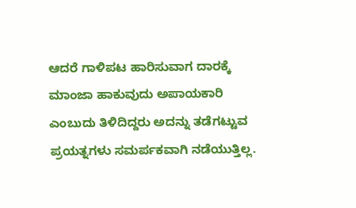ಆದರೆ ಗಾಳಿಪಟ ಹಾರಿಸುವಾಗ ದಾರಕ್ಕೆ ಮಾಂಜಾ ಹಾಕುವುದು ಅಪಾಯಕಾರಿ ಎಂಬುದು ತಿಳಿದಿದ್ದರು ಅದನ್ನು ತಡೆಗಟ್ಟುವ ಪ್ರಯತ್ನಗಳು ಸಮರ್ಪಕವಾಗಿ ನಡೆಯುತ್ತಿಲ್ಲ.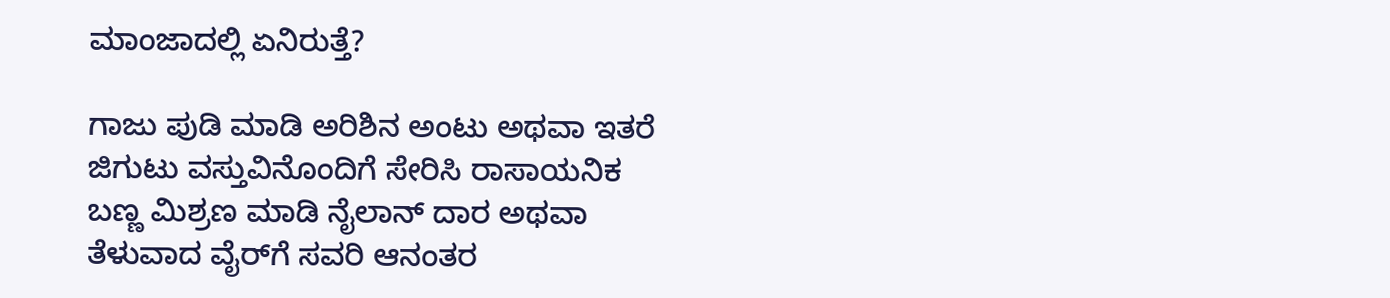ಮಾಂಜಾದಲ್ಲಿ ಏನಿರುತ್ತೆ?

ಗಾಜು ಪುಡಿ ಮಾಡಿ ಅರಿಶಿನ ಅಂಟು ಅಥವಾ ಇತರೆ ಜಿಗುಟು ವಸ್ತುವಿನೊಂದಿಗೆ ಸೇರಿಸಿ ರಾಸಾಯನಿಕ ಬಣ್ಣ ಮಿಶ್ರಣ ಮಾಡಿ ನೈಲಾನ್‌ ದಾರ ಅಥವಾ ತೆಳುವಾದ ವೈರ್‌ಗೆ ಸವರಿ ಆನಂತರ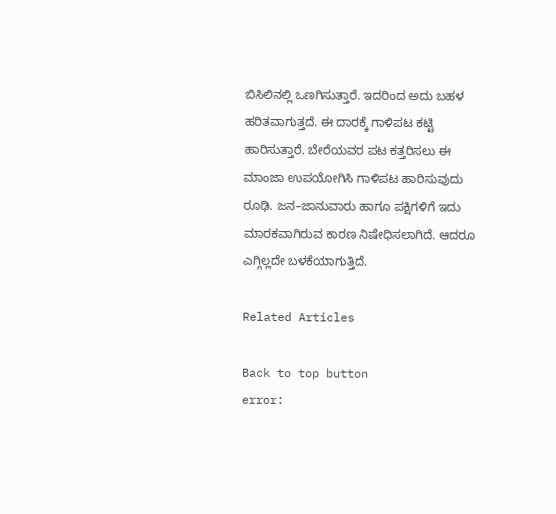ಬಿಸಿಲಿನಲ್ಲಿ ಒಣಗಿಸುತ್ತಾರೆ. ಇದರಿಂದ ಅದು ಬಹಳ ಹರಿತವಾಗುತ್ತದೆ. ಈ ದಾರಕ್ಕೆ ಗಾಳಿಪಟ ಕಟ್ಟಿ ಹಾರಿಸುತ್ತಾರೆ. ಬೇರೆಯವರ ಪಟ ಕತ್ತರಿಸಲು ಈ ಮಾಂಜಾ ಉಪಯೋಗಿಸಿ ಗಾಳಿಪಟ ಹಾರಿಸುವುದು ರೂಢಿ. ಜನ–ಜಾನುವಾರು ಹಾಗೂ ಪಕ್ಷಿಗಳಿಗೆ ಇದು ಮಾರಕವಾಗಿರುವ ಕಾರಣ ನಿಷೇಧಿಸಲಾಗಿದೆ. ಆದರೂ ಎಗ್ಗಿಲ್ಲದೇ ಬಳಕೆಯಾಗುತ್ತಿದೆ.

Related Articles

Back to top button
error: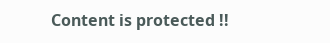Content is protected !!